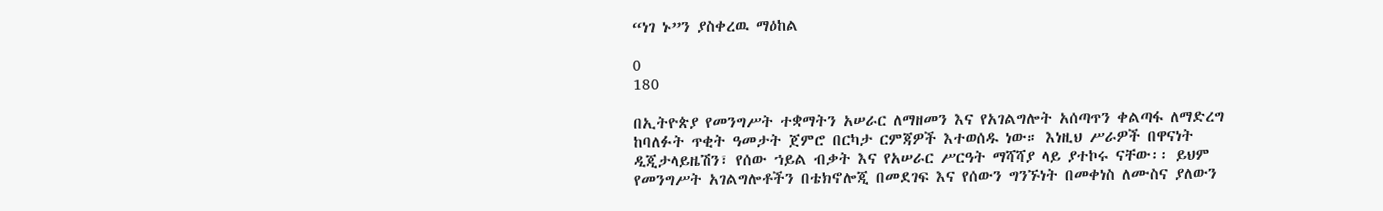“ነገ ኑ”ን ያስቀረዉ ማዕከል

0
180

በኢትዮጵያ የመንግሥት ተቋማትን አሠራር ለማዘመን እና የአገልግሎት አሰጣጥን ቀልጣፋ ለማድረግ ከባለፉት ጥቂት ዓመታት ጀምሮ በርካታ ርምጃዎች እተወሰዱ ነው። እነዚህ ሥራዎች በዋናነት ዲጂታላይዜሽን፣ የሰው ኀይል ብቃት እና የአሠራር ሥርዓት ማሻሻያ ላይ ያተኮሩ ናቸው፡፡ ይህም የመንግሥት አገልግሎቶችን በቴክኖሎጂ በመደገፍ እና የሰውን ግንኙነት በመቀነስ ለሙስና ያለውን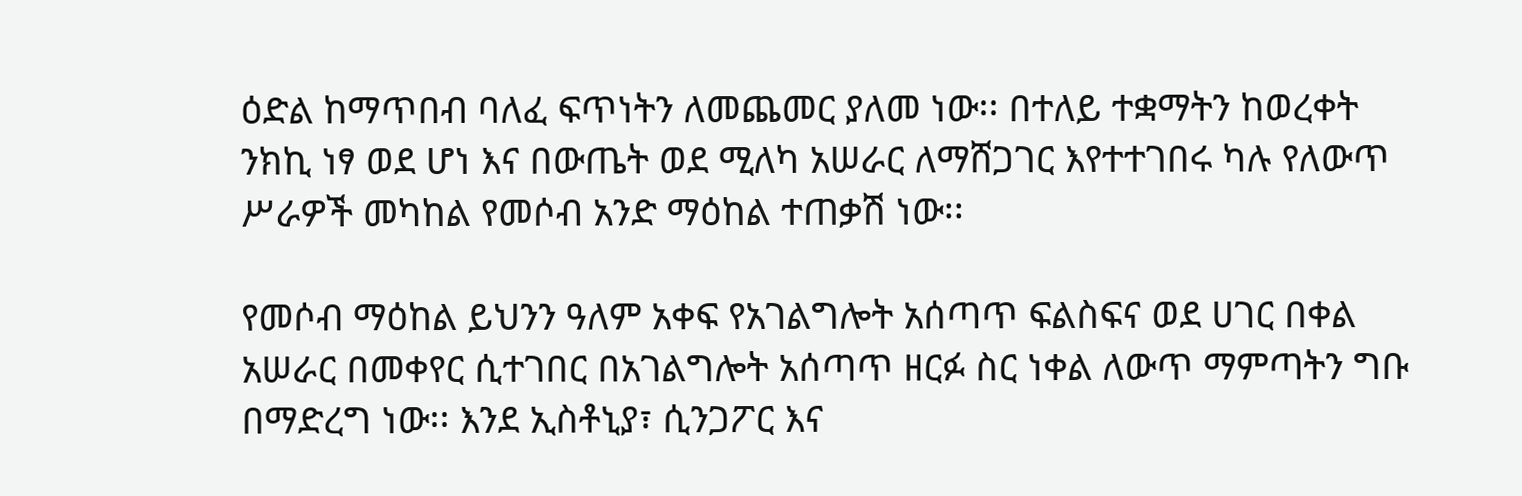ዕድል ከማጥበብ ባለፈ ፍጥነትን ለመጨመር ያለመ ነው፡፡ በተለይ ተቋማትን ከወረቀት ንክኪ ነፃ ወደ ሆነ እና በውጤት ወደ ሚለካ አሠራር ለማሸጋገር እየተተገበሩ ካሉ የለውጥ ሥራዎች መካከል የመሶብ አንድ ማዕከል ተጠቃሽ ነው፡፡

የመሶብ ማዕከል ይህንን ዓለም አቀፍ የአገልግሎት አሰጣጥ ፍልስፍና ወደ ሀገር በቀል አሠራር በመቀየር ሲተገበር በአገልግሎት አሰጣጥ ዘርፉ ስር ነቀል ለውጥ ማምጣትን ግቡ በማድረግ ነው፡፡ እንደ ኢስቶኒያ፣ ሲንጋፖር እና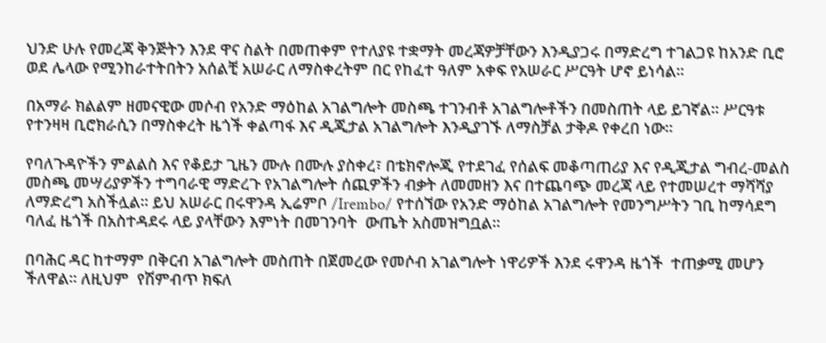ህንድ ሁሉ የመረጃ ቅንጅትን እንደ ዋና ስልት በመጠቀም የተለያዩ ተቋማት መረጃዎቻቸውን እንዲያጋሩ በማድረግ ተገልጋዩ ከአንድ ቢሮ ወደ ሌላው የሚንከራተትበትን አሰልቺ አሠራር ለማስቀረትም በር የከፈተ ዓለም አቀፍ የአሠራር ሥርዓት ሆኖ ይነሳል፡፡

በአማራ ክልልም ዘመናዊው መሶብ የአንድ ማዕከል አገልግሎት መስጫ ተገንብቶ አገልግሎቶችን በመስጠት ላይ ይገኛል፡፡ ሥርዓቱ የተንዛዛ ቢሮክራሲን በማስቀረት ዜጎች ቀልጣፋ እና ዲጂታል አገልግሎት እንዲያገኙ ለማስቻል ታቅዶ የቀረበ ነው።

የባለጉዳዮችን ምልልስ እና የቆይታ ጊዜን ሙሉ በሙሉ ያስቀረ፣ በቴክኖሎጂ የተደገፈ የሰልፍ መቆጣጠሪያ እና የዲጂታል ግብረ-መልስ መስጫ መሣሪያዎችን ተግባራዊ ማድረጉ የአገልግሎት ሰጪዎችን ብቃት ለመመዘን እና በተጨባጭ መረጃ ላይ የተመሠረተ ማሻሻያ ለማድረግ አስችሏል። ይህ አሠራር በሩዋንዳ ኢሬምቦ /Irembo/ የተሰኘው የአንድ ማዕከል አገልግሎት የመንግሥትን ገቢ ከማሳደግ ባለፈ ዜጎች በአስተዳደሩ ላይ ያላቸውን እምነት በመገንባት  ውጤት አስመዝግቧል።

በባሕር ዳር ከተማም በቅርብ አገልግሎት መስጠት በጀመረው የመሶብ አገልግሎት ነዋሪዎች እንደ ሩዋንዳ ዜጎች  ተጠቃሚ መሆን ችለዋል፡፡ ለዚህም  የሽምብጥ ክፍለ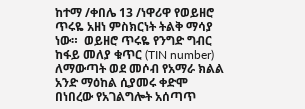ከተማ /ቀበሌ 13 /ነዋሪዋ የወይዘሮ ጥሩዬ አዘነ ምስክርነት ትልቅ ማሳያ ነው።  ወይዘሮ ጥሩዬ የንግድ ግብር ከፋይ መለያ ቁጥር (TIN number) ለማውጣት ወደ መሶብ የአማራ ክልል አንድ ማዕከል ሲያመሩ ቀድሞ በነበረው የአገልግሎት አሰጣጥ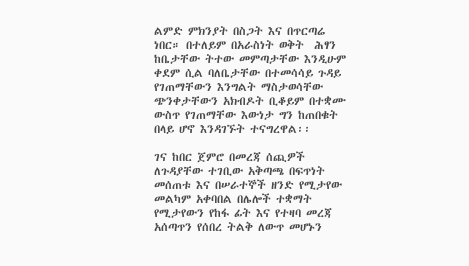ልምድ ምክንያት በስጋት እና በጥርጣሬ ነበር። በተለይም በአራስነት ወቅት  ሕፃን ከቤታቸው ትተው መምጣታቸው እንዲሁም ቀደም ሲል ባለቤታቸው በተመሳሳይ ጉዳይ የገጠማቸውን እንግልት ማስታወሳቸው ጭንቀታቸውን አክብዶት ቢቆይም በተቋሙ ውስጥ የገጠማቸው እውነታ ግን ከጠበቁት በላይ ሆኖ እንዳገኙት ተናግረዋል፡፡

ገና ከበር ጀምሮ በመረጃ ሰጪዎች ለጉዳያቸው ተገቢው አቅጣጫ በፍጥነት መሰጠቱ እና በሠራተኞች ዘንድ የሚታየው መልካም አቀባበል በሌሎች ተቋማት የሚታየውን የከፋ ፊት እና የተዛባ መረጃ አሰጣጥን የሰበረ ትልቅ ለውጥ መሆኑን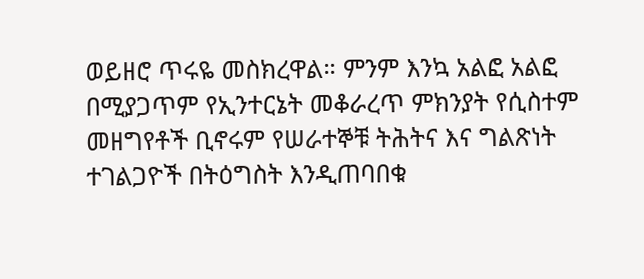ወይዘሮ ጥሩዬ መስክረዋል። ምንም እንኳ አልፎ አልፎ በሚያጋጥም የኢንተርኔት መቆራረጥ ምክንያት የሲስተም መዘግየቶች ቢኖሩም የሠራተኞቹ ትሕትና እና ግልጽነት ተገልጋዮች በትዕግስት እንዲጠባበቁ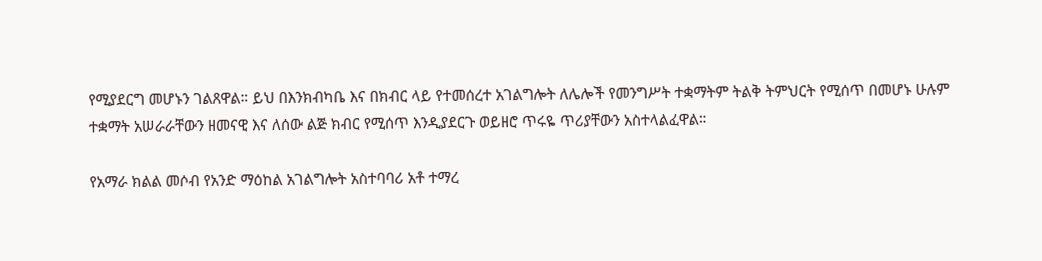የሚያደርግ መሆኑን ገልጸዋል። ይህ በእንክብካቤ እና በክብር ላይ የተመሰረተ አገልግሎት ለሌሎች የመንግሥት ተቋማትም ትልቅ ትምህርት የሚሰጥ በመሆኑ ሁሉም ተቋማት አሠራራቸውን ዘመናዊ እና ለሰው ልጅ ክብር የሚሰጥ እንዲያደርጉ ወይዘሮ ጥሩዬ ጥሪያቸውን አስተላልፈዋል።

የአማራ ክልል መሶብ የአንድ ማዕከል አገልግሎት አስተባባሪ አቶ ተማረ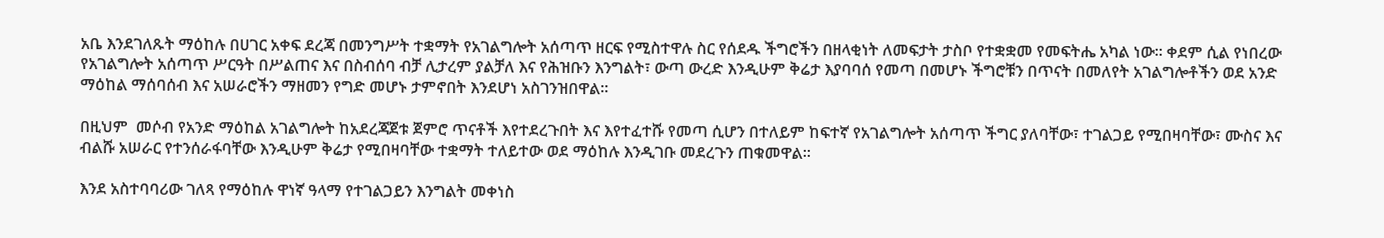አቤ እንደገለጹት ማዕከሉ በሀገር አቀፍ ደረጃ በመንግሥት ተቋማት የአገልግሎት አሰጣጥ ዘርፍ የሚስተዋሉ ስር የሰደዱ ችግሮችን በዘላቂነት ለመፍታት ታስቦ የተቋቋመ የመፍትሔ አካል ነው። ቀደም ሲል የነበረው የአገልግሎት አሰጣጥ ሥርዓት በሥልጠና እና በስብሰባ ብቻ ሊታረም ያልቻለ እና የሕዝቡን እንግልት፣ ውጣ ውረድ እንዲሁም ቅሬታ እያባባሰ የመጣ በመሆኑ ችግሮቹን በጥናት በመለየት አገልግሎቶችን ወደ አንድ ማዕከል ማሰባሰብ እና አሠራሮችን ማዘመን የግድ መሆኑ ታምኖበት እንደሆነ አስገንዝበዋል።

በዚህም  መሶብ የአንድ ማዕከል አገልግሎት ከአደረጃጀቱ ጀምሮ ጥናቶች እየተደረጉበት እና እየተፈተሹ የመጣ ሲሆን በተለይም ከፍተኛ የአገልግሎት አሰጣጥ ችግር ያለባቸው፣ ተገልጋይ የሚበዛባቸው፣ ሙስና እና ብልሹ አሠራር የተንሰራፋባቸው እንዲሁም ቅሬታ የሚበዛባቸው ተቋማት ተለይተው ወደ ማዕከሉ እንዲገቡ መደረጉን ጠቁመዋል፡፡

እንደ አስተባባሪው ገለጻ የማዕከሉ ዋነኛ ዓላማ የተገልጋይን እንግልት መቀነስ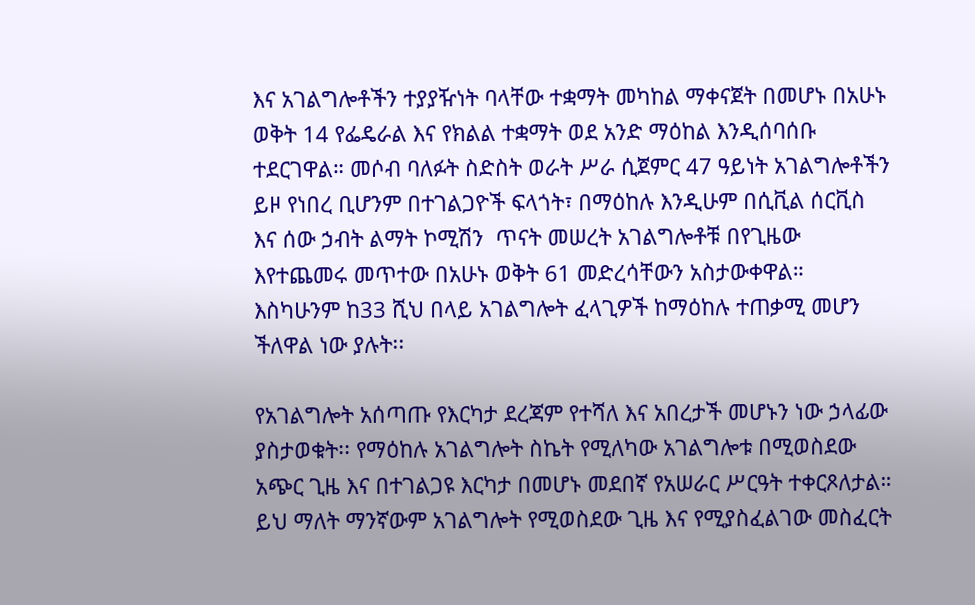እና አገልግሎቶችን ተያያዥነት ባላቸው ተቋማት መካከል ማቀናጀት በመሆኑ በአሁኑ ወቅት 14 የፌዴራል እና የክልል ተቋማት ወደ አንድ ማዕከል እንዲሰባሰቡ ተደርገዋል። መሶብ ባለፉት ስድስት ወራት ሥራ ሲጀምር 47 ዓይነት አገልግሎቶችን ይዞ የነበረ ቢሆንም በተገልጋዮች ፍላጎት፣ በማዕከሉ እንዲሁም በሲቪል ሰርቪስ እና ሰው ኃብት ልማት ኮሚሽን  ጥናት መሠረት አገልግሎቶቹ በየጊዜው እየተጨመሩ መጥተው በአሁኑ ወቅት 61 መድረሳቸውን አስታውቀዋል። እስካሁንም ከ33 ሺህ በላይ አገልግሎት ፈላጊዎች ከማዕከሉ ተጠቃሚ መሆን ችለዋል ነው ያሉት፡፡

የአገልግሎት አሰጣጡ የእርካታ ደረጃም የተሻለ እና አበረታች መሆኑን ነው ኃላፊው ያስታወቁት፡፡ የማዕከሉ አገልግሎት ስኬት የሚለካው አገልግሎቱ በሚወስደው አጭር ጊዜ እና በተገልጋዩ እርካታ በመሆኑ መደበኛ የአሠራር ሥርዓት ተቀርጾለታል። ይህ ማለት ማንኛውም አገልግሎት የሚወስደው ጊዜ እና የሚያስፈልገው መስፈርት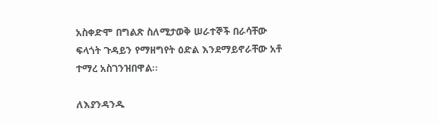አስቀድሞ በግልጽ ስለሚታወቅ ሠራተኞች በራሳቸው ፍላጎት ጉዳይን የማዘግየት ዕድል እንደማይኖራቸው አቶ ተማረ አስገንዝበዋል፡፡

ለእያንዳንዱ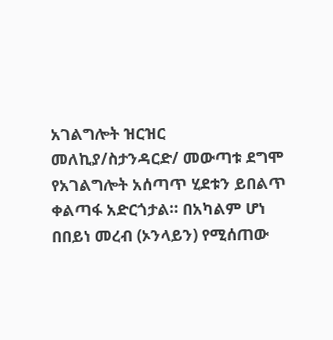አገልግሎት ዝርዝር መለኪያ/ስታንዳርድ/ መውጣቱ ደግሞ የአገልግሎት አሰጣጥ ሂደቱን ይበልጥ ቀልጣፋ አድርጎታል። በአካልም ሆነ በበይነ መረብ (ኦንላይን) የሚሰጠው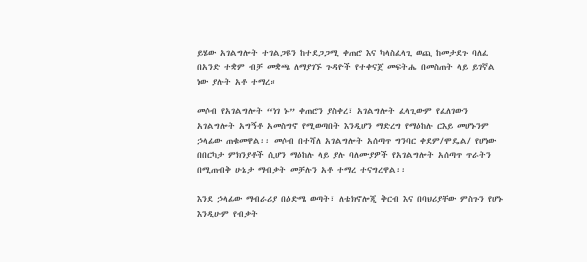ይሄው አገልግሎት ተገልጋዩን ከተደጋጋሚ ቀጠሮ እና ካላስፈላጊ ወጪ ከመታደጉ ባለፈ በአንድ ተቋም ብቻ መቋጫ ለማያገኙ ጉዳዮች የተቀናጀ መፍትሔ በመስጠት ላይ ይገኛል ነው ያሉት አቶ ተማረ።

መሶብ የአገልግሎት “ነገ ኑ” ቀጠሮን ያስቀረ፣ አገልግሎት ፈላጊውም የፈለገውን አገልግሎት አግኝቶ አመስግኖ የሚወጣበት እንዲሆን ማድረግ የማዕከሉ ርእይ መሆኑንም ኃላፊው ጠቁመዋል፡፡ መሶብ በተሻለ አገልግሎት አሰጣጥ ግንባር ቀደም/ሞዴል/ የሆነው በበርካታ ምክንያቶች ሲሆን ማዕከሉ ላይ ያሉ ባለሙያዎች የአገልግሎት አሰጣጥ ጥራትን በሚጠብቅ ሁኔታ ማብቃት መቻሉን አቶ ተማረ ተናግረዋል፡፡

እንደ ኃላፊው ማብራሪያ በዕድሜ ወጣት፣ ለቴክኖሎጂ ቅርብ እና በባህሪያቸው ምስጉን የሆኑ እንዲሁም የብቃት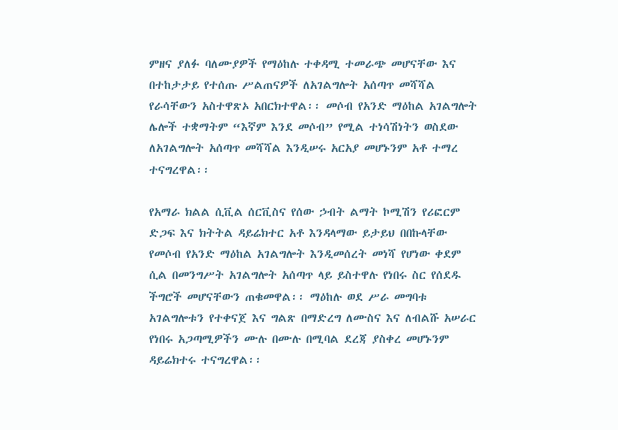ምዘና ያለፉ ባለሙያዎች የማዕከሉ ተቀዳሚ ተመራጭ መሆናቸው እና በተከታታይ የተሰጡ ሥልጠናዎች ለአገልግሎት አሰጣጥ መሻሻል የራሳቸውን አስተዋጽኦ አበርክተዋል፡፡ መሶብ የአንድ ማዕከል አገልግሎት ሌሎች ተቋማትም “እኛም እንደ መሶብ” የሚል ተነሳሽነትን ወስደው ለአገልግሎት አሰጣጥ መሻሻል እንዲሠሩ አርአያ መሆኑንም አቶ ተማረ ተናግረዋል፡፡

የአማራ ክልል ሲቪል ሰርቪስና የሰው ኃብት ልማት ኮሚሽን የሪፎርም ድጋፍ እና ክትትል ዳይሬክተር አቶ እንዳላማው ይታይህ በበኩላቸው  የመሶብ የአንድ ማዕከል አገልግሎት እንዲመሰረት መነሻ የሆነው ቀደም ሲል በመንግሥት አገልግሎት አሰጣጥ ላይ ይስተዋሉ የነበሩ ስር የሰደዱ ችግሮች መሆናቸውን ጠቁመዋል፡፡ ማዕከሉ ወደ ሥራ መግባቱ አገልግሎቱን የተቀናጀ እና ግልጽ በማድረግ ለሙስና እና ለብልሹ አሠራር የነበሩ አጋጣሚዎችን ሙሉ በሙሉ በሚባል ደረጃ ያስቀረ መሆኑንም ዳይሬክተሩ ተናግረዋል፡፡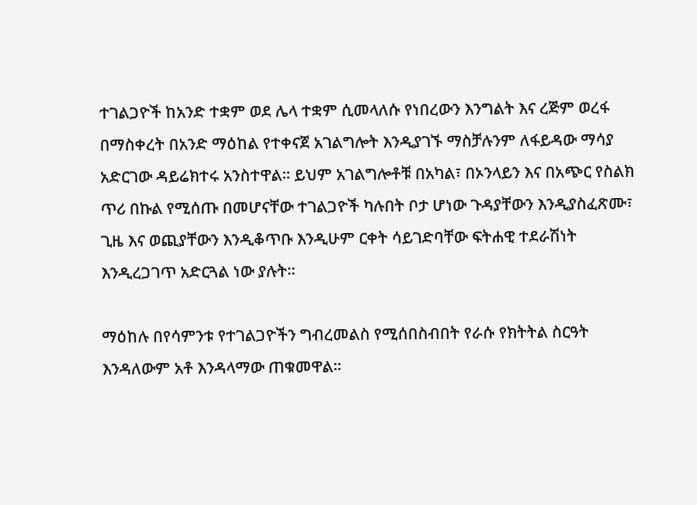ተገልጋዮች ከአንድ ተቋም ወደ ሌላ ተቋም ሲመላለሱ የነበረውን እንግልት እና ረጅም ወረፋ በማስቀረት በአንድ ማዕከል የተቀናጀ አገልግሎት እንዲያገኙ ማስቻሉንም ለፋይዳው ማሳያ አድርገው ዳይሬክተሩ አንስተዋል፡፡ ይህም አገልግሎቶቹ በአካል፣ በኦንላይን እና በአጭር የስልክ ጥሪ በኩል የሚሰጡ በመሆናቸው ተገልጋዮች ካሉበት ቦታ ሆነው ጉዳያቸውን እንዲያስፈጽሙ፣ ጊዜ እና ወጪያቸውን እንዲቆጥቡ እንዲሁም ርቀት ሳይገድባቸው ፍትሐዊ ተደራሽነት እንዲረጋገጥ አድርጓል ነው ያሉት።

ማዕከሉ በየሳምንቱ የተገልጋዮችን ግብረመልስ የሚሰበስብበት የራሱ የክትትል ስርዓት እንዳለውም አቶ እንዳላማው ጠቁመዋል፡፡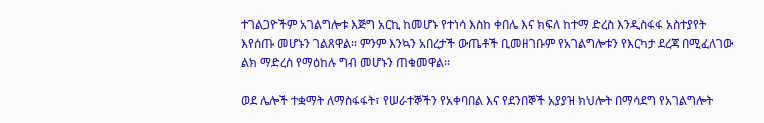ተገልጋዮችም አገልግሎቱ እጅግ አርኪ ከመሆኑ የተነሳ እስከ ቀበሌ እና ክፍለ ከተማ ድረስ እንዲስፋፋ አስተያየት እየሰጡ መሆኑን ገልጸዋል፡፡ ምንም እንኳን አበረታች ውጤቶች ቢመዘገቡም የአገልግሎቱን የእርካታ ደረጃ በሚፈለገው ልክ ማድረስ የማዕከሉ ግብ መሆኑን ጠቁመዋል፡፡

ወደ ሌሎች ተቋማት ለማስፋፋት፣ የሠራተኞችን የአቀባበል እና የደንበኞች አያያዝ ክህሎት በማሳደግ የአገልግሎት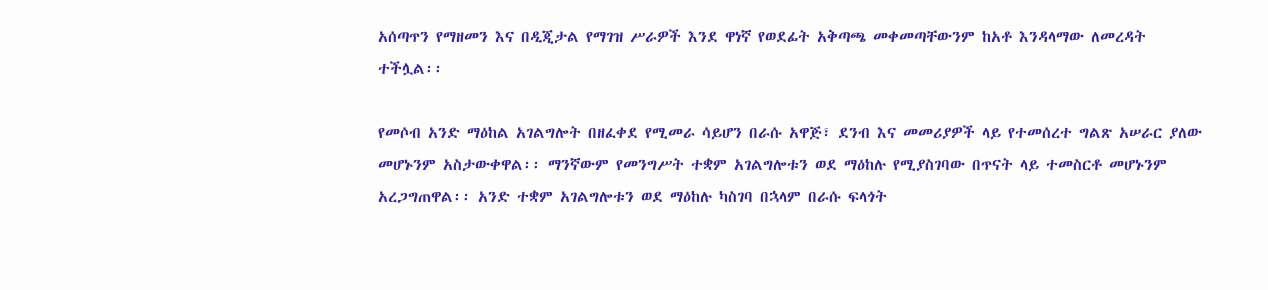አሰጣጥን የማዘመን እና በዲጂታል የማገዝ ሥራዎች እንደ ዋነኛ የወደፊት አቅጣጫ መቀመጣቸውንም ከአቶ እንዳላማው ለመረዳት ተችሏል፡፡

የመሶብ አንድ ማዕከል አገልግሎት በዘፈቀደ የሚመራ ሳይሆን በራሱ አዋጅ፣ ደንብ እና መመሪያዎች ላይ የተመሰረተ ግልጽ አሠራር ያለው መሆኑንም አስታውቀዋል፡፡ ማንኛውም የመንግሥት ተቋም አገልግሎቱን ወደ ማዕከሉ የሚያስገባው በጥናት ላይ ተመስርቶ መሆኑንም አረጋግጠዋል፡፡ አንድ ተቋም አገልግሎቱን ወደ ማዕከሉ ካስገባ በኋላም በራሱ ፍላጎት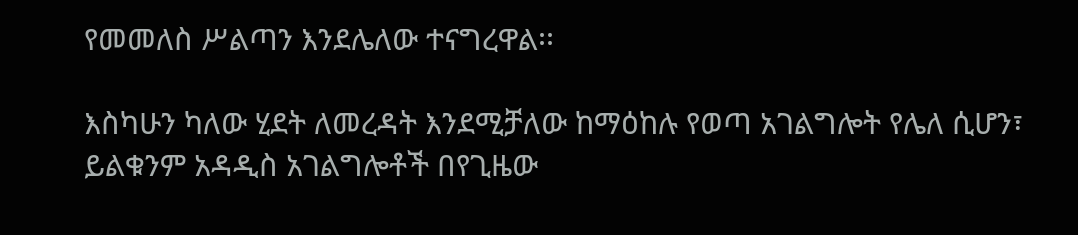የመመለስ ሥልጣን እንደሌለው ተናግረዋል፡፡

እስካሁን ካለው ሂደት ለመረዳት እንደሚቻለው ከማዕከሉ የወጣ አገልግሎት የሌለ ሲሆን፣ ይልቁንም አዳዲስ አገልግሎቶች በየጊዜው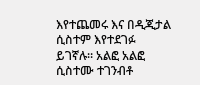እየተጨመሩ እና በዲጂታል ሲስተም እየተደገፉ ይገኛሉ። አልፎ አልፎ ሲስተሙ ተገንብቶ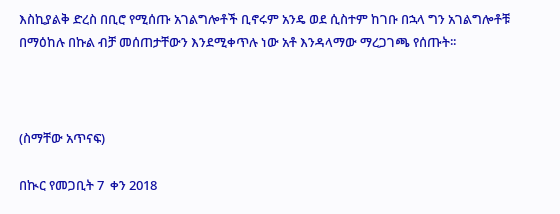እስኪያልቅ ድረስ በቢሮ የሚሰጡ አገልግሎቶች ቢኖሩም አንዴ ወደ ሲስተም ከገቡ በኋላ ግን አገልግሎቶቹ በማዕከሉ በኩል ብቻ መሰጠታቸውን እንደሚቀጥሉ ነው አቶ እንዳላማው ማረጋገጫ የሰጡት፡፡



(ስማቸው አጥናፍ)

በኲር የመጋቢት 7  ቀን 2018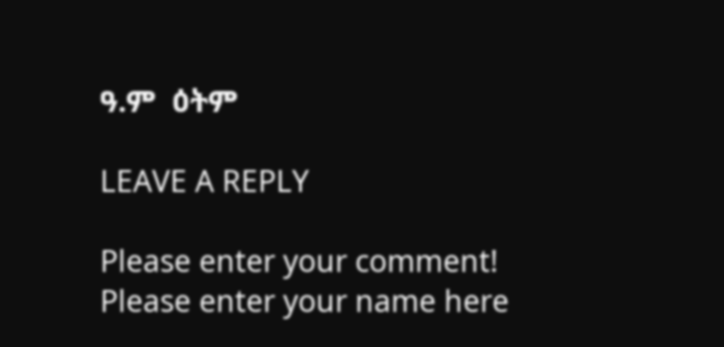ዓ.ም  ዕትም

LEAVE A REPLY

Please enter your comment!
Please enter your name here